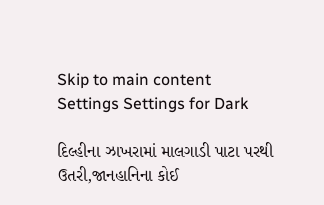Skip to main content
Settings Settings for Dark

દિલ્હીના ઝાખરામાં માલગાડી પાટા પરથી ઉતરી,જાનહાનિના કોઈ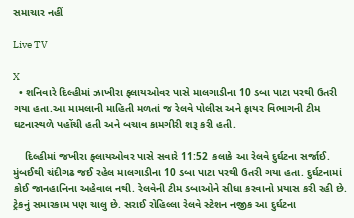સમાચાર નહીં

Live TV

X
  • શનિવારે દિલ્હીમાં ઝાખીરા ફ્લાયઓવર પાસે માલગાડીના 10 ડબા પાટા પરથી ઉતરી ગયા હતા.આ મામલાની માહિતી મળતાં જ રેલવે પોલીસ અને ફાયર વિભાગની ટીમ ઘટનાસ્થળે પહોંચી હતી અને બચાવ કામગીરી શરૂ કરી હતી.

    દિલ્હીમાં જખીરા ફ્લાયઓવર પાસે સવારે 11:52 કલાકે આ રેલવે દુર્ઘટના સર્જાઈ. મુંબઈથી ચંદીગઢ જઈ રહેલ માલગાડીના 10 ડબા પાટા પરથી ઉતરી ગયા હતા. દુર્ઘટનામાં કોઈ જાનહાનિના અહેવાલ નથી. રેલવેની ટીમ ડબાઓને સીધા કરવાનો પ્રયાસ કરી રહી છે. ટ્રેકનું સમારકામ પણ ચાલુ છે. સરાઈ રોહિલ્લા રેલવે સ્ટેશન નજીક આ દુર્ઘટના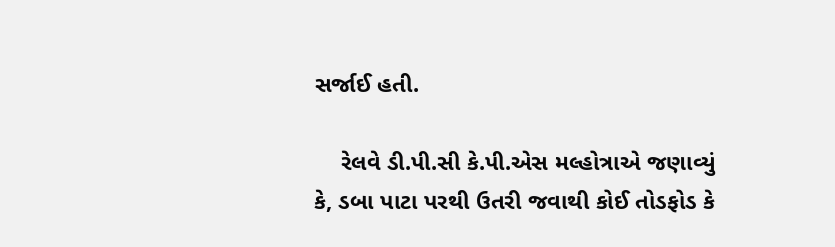સર્જાઈ હતી.

    રેલવે ડી.પી.સી કે.પી.એસ મલ્હોત્રાએ જણાવ્યું કે, ડબા પાટા પરથી ઉતરી જવાથી કોઈ તોડફોડ કે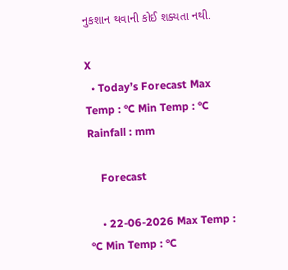નુકશાન થવાની કોઈ શક્યતા નથી.

X
  • Today’s Forecast Max Temp : °C Min Temp : °C Rainfall : mm

    Forecast

    • 22-06-2026 Max Temp : °C Min Temp : °C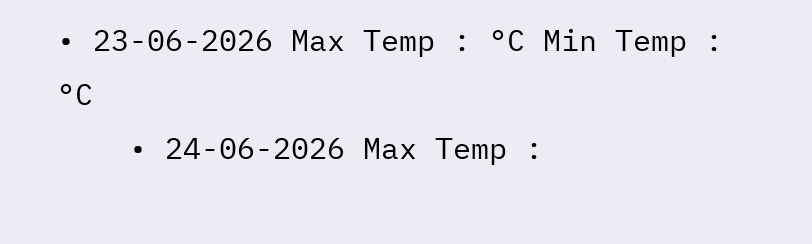• 23-06-2026 Max Temp : °C Min Temp : °C
    • 24-06-2026 Max Temp :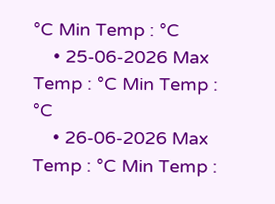°C Min Temp : °C
    • 25-06-2026 Max Temp : °C Min Temp : °C
    • 26-06-2026 Max Temp : °C Min Temp :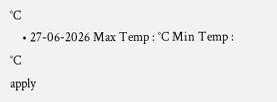°C
    • 27-06-2026 Max Temp : °C Min Temp : °C
apply